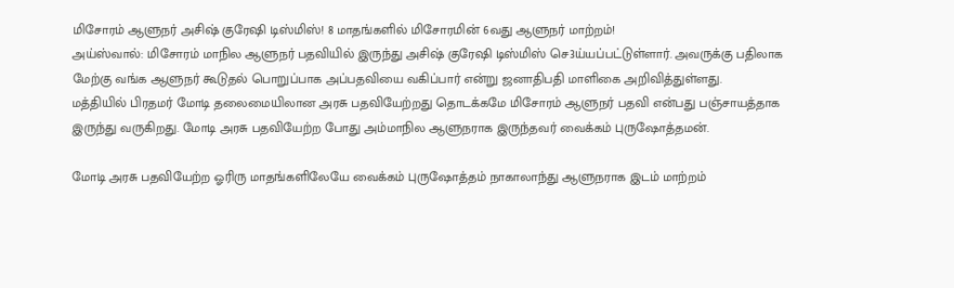மிசோரம் ஆளுநர் அசிஷ் குரேஷி டிஸ்மிஸ்! 8 மாதங்களில் மிசோரமின் 6வது ஆளுநர் மாற்றம்!
அய்ஸ்வால்: மிசோரம் மாநில ஆளுநர் பதவியில் இருந்து அசிஷ் குரேஷி டிஸ்மிஸ் செ3ய்யப்பட்டுள்ளார். அவருக்கு பதிலாக மேற்கு வங்க ஆளுநர் கூடுதல் பொறுப்பாக அப்பதவியை வகிப்பார் என்று ஜனாதிபதி மாளிகை அறிவித்துள்ளது.
மத்தியில் பிரதமர் மோடி தலைமையிலான அரசு பதவியேற்றது தொடக்கமே மிசோரம் ஆளுநர் பதவி என்பது பஞ்சாயத்தாக இருந்து வருகிறது. மோடி அரசு பதவியேற்ற போது அம்மாநில ஆளுநராக இருந்தவர் வைக்கம் புருஷோத்தமன்.

மோடி அரசு பதவியேற்ற ஓரிரு மாதங்களிலேயே வைக்கம் புருஷோத்தம் நாகாலாந்து ஆளுநராக இடம் மாற்றம்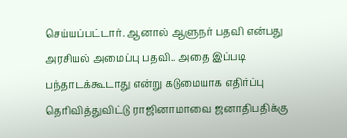செய்யப்பட்டார். ஆனால் ஆளுநர் பதவி என்பது அரசியல் அமைப்பு பதவி.. அதை இப்படி பந்தாடக்கூடாது என்று கடுமையாக எதிர்ப்பு தெரிவித்துவிட்டு ராஜினாமாவை ஜனாதிபதிக்கு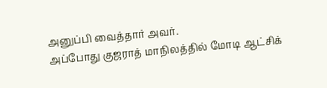அனுப்பி வைத்தார் அவர்.
அப்போது குஜராத் மாநிலத்தில் மோடி ஆட்சிக்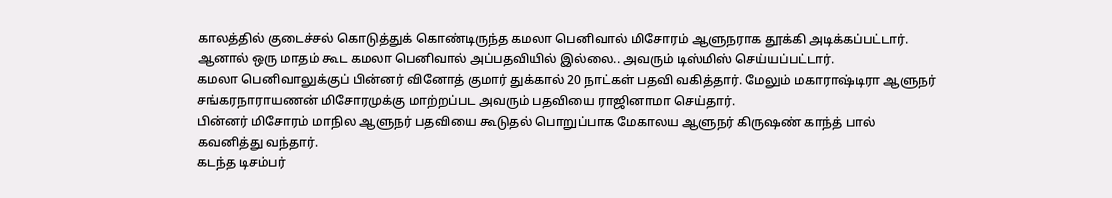காலத்தில் குடைச்சல் கொடுத்துக் கொண்டிருந்த கமலா பெனிவால் மிசோரம் ஆளுநராக தூக்கி அடிக்கப்பட்டார். ஆனால் ஒரு மாதம் கூட கமலா பெனிவால் அப்பதவியில் இல்லை.. அவரும் டிஸ்மிஸ் செய்யப்பட்டார்.
கமலா பெனிவாலுக்குப் பின்னர் வினோத் குமார் துக்கால் 20 நாட்கள் பதவி வகித்தார். மேலும் மகாராஷ்டிரா ஆளுநர் சங்கரநாராயணன் மிசோரமுக்கு மாற்றப்பட அவரும் பதவியை ராஜினாமா செய்தார்.
பின்னர் மிசோரம் மாநில ஆளுநர் பதவியை கூடுதல் பொறுப்பாக மேகாலய ஆளுநர் கிருஷண் காந்த் பால் கவனித்து வந்தார்.
கடந்த டிசம்பர்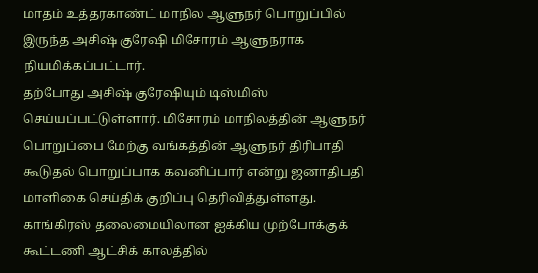மாதம் உத்தரகாண்ட் மாநில ஆளுநர் பொறுப்பில் இருந்த அசிஷ் குரேஷி மிசோரம் ஆளுநராக நியமிக்கப்பட்டார்.
தற்போது அசிஷ் குரேஷியும் டிஸ்மிஸ் செய்யப்பட்டுள்ளார். மிசோரம் மாநிலத்தின் ஆளுநர் பொறுப்பை மேற்கு வங்கத்தின் ஆளுநர் திரிபாதி கூடுதல் பொறுப்பாக கவனிப்பார் என்று ஜனாதிபதி மாளிகை செய்திக் குறிப்பு தெரிவித்துள்ளது.
காங்கிரஸ் தலைமையிலான ஐக்கிய முற்போக்குக் கூட்டணி ஆட்சிக் காலத்தில்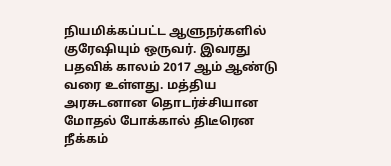நியமிக்கப்பட்ட ஆளுநர்களில் குரேஷியும் ஒருவர். இவரது பதவிக் காலம் 2017 ஆம் ஆண்டு வரை உள்ளது. மத்திய அரசுடனான தொடர்ச்சியான மோதல் போக்கால் திடீரென நீக்கம்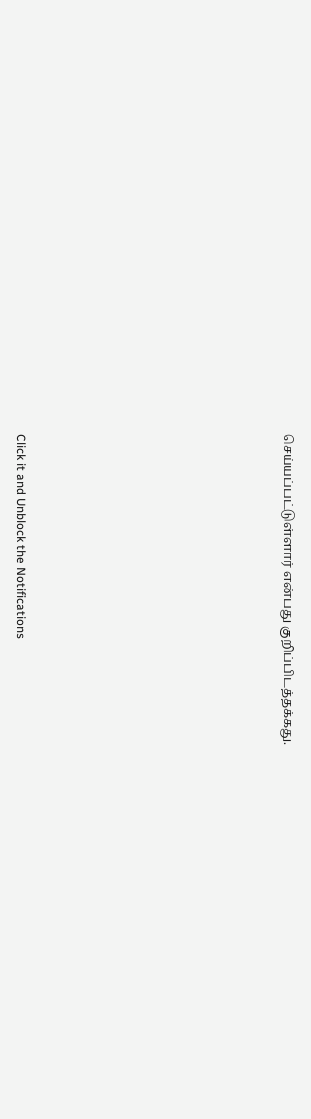செய்யப்பட்டுள்ளார் என்பது குறிப்பிடத்தக்கது.












Click it and Unblock the Notifications